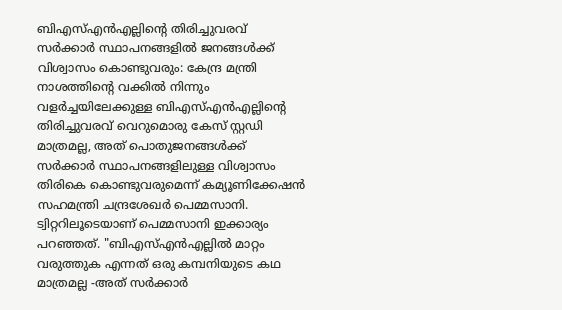ബിഎസ്എൻഎല്ലിന്റെ തിരിച്ചുവരവ് സർക്കാർ സ്ഥാപനങ്ങളിൽ ജനങ്ങൾക്ക് വിശ്വാസം കൊണ്ടുവരും: കേന്ദ്ര മന്ത്രി
നാശത്തിന്റെ വക്കിൽ നിന്നും വളർച്ചയിലേക്കുള്ള ബിഎസ്എൻഎല്ലിന്റെ തിരിച്ചുവരവ് വെറുമൊരു കേസ് സ്റ്റഡി മാത്രമല്ല, അത് പൊതുജനങ്ങൾക്ക് സർക്കാർ സ്ഥാപനങ്ങളിലുള്ള വിശ്വാസം തിരികെ കൊണ്ടുവരുമെന്ന് കമ്യൂണിക്കേഷൻ സഹമന്ത്രി ചന്ദ്രശേഖർ പെമ്മസാനി. ട്വിറ്ററിലൂടെയാണ് പെമ്മസാനി ഇക്കാര്യം പറഞ്ഞത്. "ബിഎസ്എൻഎല്ലിൽ മാറ്റം വരുത്തുക എന്നത് ഒരു കമ്പനിയുടെ കഥ മാത്രമല്ല -അത് സർക്കാർ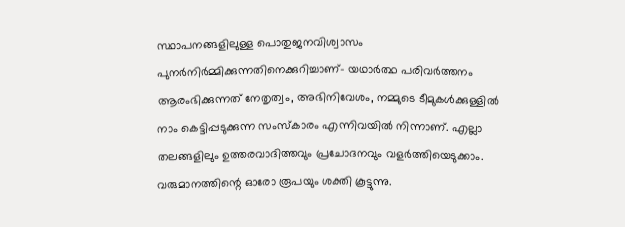സ്ഥാപനങ്ങളിലുള്ള പൊതുജനവിശ്വാസം പുനർനിർമ്മിക്കുന്നതിനെക്കുറിച്ചാണ്- യഥാർത്ഥ പരിവർത്തനം ആരംഭിക്കുന്നത് നേതൃത്വം, അഭിനിവേശം, നമ്മുടെ ടീമുകൾക്കുള്ളിൽ നാം കെട്ടിപ്പടുക്കുന്ന സംസ്കാരം എന്നിവയിൽ നിന്നാണ്. എല്ലാ തലങ്ങളിലും ഉത്തരവാദിത്തവും പ്രചോദനവും വളർത്തിയെടുക്കാം. വരുമാനത്തിന്റെ ഓരോ രൂപയും ശക്തി കൂട്ടുന്നു.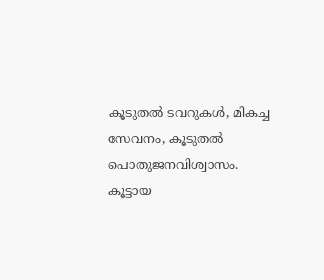കൂടുതൽ ടവറുകൾ, മികച്ച സേവനം, കൂടുതൽ പൊതുജനവിശ്വാസം. കൂട്ടായ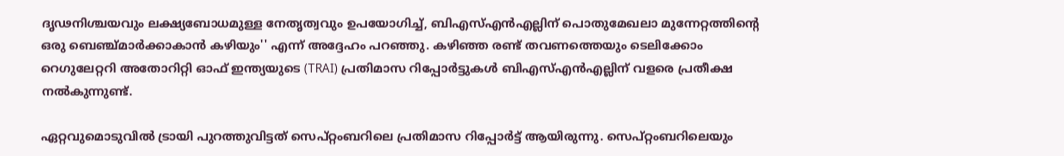ദൃഢനിശ്ചയവും ലക്ഷ്യബോധമുള്ള നേതൃത്വവും ഉപയോഗിച്ച്, ബിഎസ്എൻഎല്ലിന് പൊതുമേഖലാ മുന്നേറ്റത്തിന്റെ ഒരു ബെഞ്ച്മാർക്കാകാൻ കഴിയും'' എന്ന് അദ്ദേഹം പറഞ്ഞു. കഴിഞ്ഞ രണ്ട് തവണത്തെയും ടെലിക്കോം റെഗുലേറ്ററി അതോറിറ്റി ഓഫ് ഇന്ത്യയുടെ (TRAI) പ്രതിമാസ റിപ്പോർട്ടുകൾ ബിഎസ്എൻഎല്ലിന് വളരെ പ്രതീക്ഷ നൽകുന്നുണ്ട്.

ഏറ്റവുമൊടുവിൽ ട്രായി പുറത്തുവിട്ടത് സെപ്റ്റംബറിലെ പ്രതിമാസ റിപ്പോർട്ട് ആയിരുന്നു. സെപ്റ്റംബറിലെയും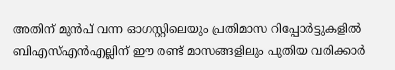അതിന് മുൻപ് വന്ന ഓഗസ്റ്റിലെയും പ്രതിമാസ റിപ്പോർട്ടുകളിൽ ബിഎസ്എൻഎല്ലിന് ഈ രണ്ട് മാസങ്ങളിലും പുതിയ വരിക്കാർ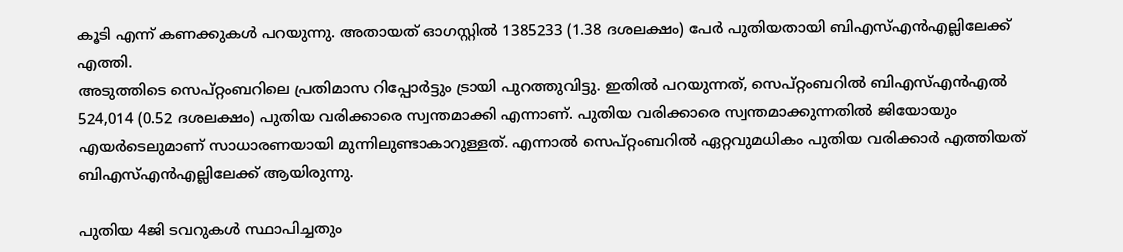കൂടി എന്ന് കണക്കുകൾ പറയുന്നു. അതായത് ഓഗസ്റ്റിൽ 1385233 (1.38 ദശലക്ഷം) പേർ പുതിയതായി ബിഎസ്എൻഎല്ലിലേക്ക് എത്തി.
അടുത്തിടെ സെപ്റ്റംബറിലെ പ്രതിമാസ റിപ്പോർട്ടും ട്രായി പുറത്തുവിട്ടു. ഇതിൽ പറയുന്നത്, സെപ്റ്റംബറിൽ ബിഎസ്എൻഎൽ 524,014 (0.52 ദശലക്ഷം) പുതിയ വരിക്കാരെ സ്വന്തമാക്കി എന്നാണ്. പുതിയ വരിക്കാരെ സ്വന്തമാക്കുന്നതിൽ ജിയോയും എയർടെലുമാണ് സാധാരണയായി മുന്നിലുണ്ടാകാറുള്ളത്. എന്നാൽ സെപ്റ്റംബറിൽ ഏറ്റവുമധികം പുതിയ വരിക്കാർ എത്തിയത് ബിഎസ്എൻഎല്ലിലേക്ക് ആയിരുന്നു.

പുതിയ 4ജി ടവറുകൾ സ്ഥാപിച്ചതും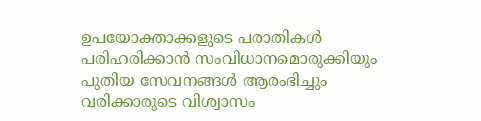ഉപയോക്താക്കളുടെ പരാതികൾ പരിഹരിക്കാൻ സംവിധാനമൊരുക്കിയും പുതിയ സേവനങ്ങൾ ആരംഭിച്ചും വരിക്കാരുടെ വിശ്വാസം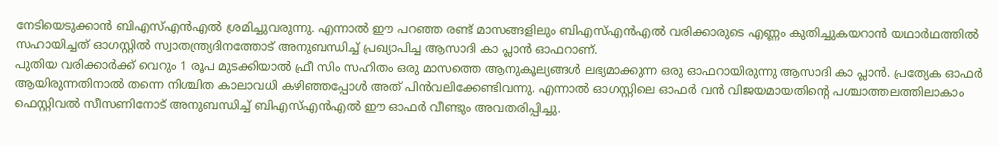നേടിയെടുക്കാൻ ബിഎസ്എൻഎൽ ശ്രമിച്ചുവരുന്നു. എന്നാൽ ഈ പറഞ്ഞ രണ്ട് മാസങ്ങളിലും ബിഎസ്എൻഎൽ വരിക്കാരുടെ എണ്ണം കുതിച്ചുകയറാൻ യഥാർഥത്തിൽ സഹായിച്ചത് ഓഗസ്റ്റിൽ സ്വാതന്ത്ര്യദിനത്തോട് അനുബന്ധിച്ച് പ്രഖ്യാപിച്ച ആസാദി കാ പ്ലാൻ ഓഫറാണ്.
പുതിയ വരിക്കാർക്ക് വെറും 1 രൂപ മുടക്കിയാൽ ഫ്രീ സിം സഹിതം ഒരു മാസത്തെ ആനുകൂല്യങ്ങൾ ലഭ്യമാക്കുന്ന ഒരു ഓഫറായിരുന്നു ആസാദി കാ പ്ലാൻ. പ്രത്യേക ഓഫർ ആയിരുന്നതിനാൽ തന്നെ നിശ്ചിത കാലാവധി കഴിഞ്ഞപ്പോൾ അത് പിൻവലിക്കേണ്ടിവന്നു. എന്നാൽ ഓഗസ്റ്റിലെ ഓഫർ വൻ വിജയമായതിന്റെ പശ്ചാത്തലത്തിലാകാം ഫെസ്റ്റിവൽ സീസണിനോട് അനുബന്ധിച്ച് ബിഎസ്എൻഎൽ ഈ ഓഫർ വീണ്ടും അവതരിപ്പിച്ചു.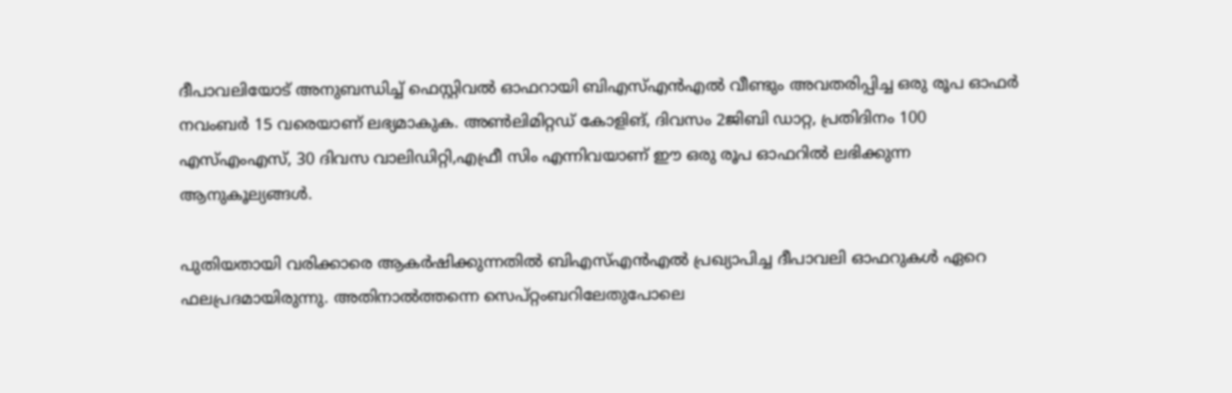ദീപാവലിയോട് അനുബന്ധിച്ച് ഫെസ്റ്റിവൽ ഓഫറായി ബിഎസ്എൻഎൽ വീണ്ടും അവതരിപ്പിച്ച ഒരു രൂപ ഓഫർ നവംബർ 15 വരെയാണ് ലഭ്യമാകുക. അൺലിമിറ്റഡ് കോളിങ്, ദിവസം 2ജിബി ഡാറ്റ, പ്രതിദിനം 100 എസ്എംഎസ്, 30 ദിവസ വാലിഡിറ്റി,എഫ്രീ സിം എന്നിവയാണ് ഈ ഒരു രൂപ ഓഫറിൽ ലഭിക്കുന്ന ആനുകൂല്യങ്ങൾ.

പുതിയതായി വരിക്കാരെ ആകർഷിക്കുന്നതിൽ ബിഎസ്എൻഎൽ പ്രഖ്യാപിച്ച ദീപാവലി ഓഫറുകൾ ഏറെ ഫലപ്രദമായിരുന്നു. അതിനാൽത്തന്നെ സെപ്റ്റംബറിലേതുപോലെ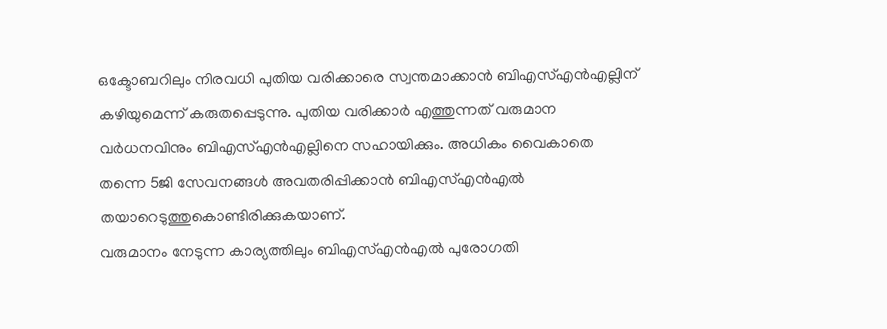ഒക്ടോബറിലും നിരവധി പുതിയ വരിക്കാരെ സ്വന്തമാക്കാൻ ബിഎസ്എൻഎല്ലിന് കഴിയുമെന്ന് കരുതപ്പെടുന്നു. പുതിയ വരിക്കാർ എത്തുന്നത് വരുമാന വർധനവിനും ബിഎസ്എൻഎല്ലിനെ സഹായിക്കും. അധികം വൈകാതെ തന്നെ 5ജി സേവനങ്ങൾ അവതരിപ്പിക്കാൻ ബിഎസ്എൻഎൽ തയാറെടുത്തുകൊണ്ടിരിക്കുകയാണ്.
വരുമാനം നേടുന്ന കാര്യത്തിലും ബിഎസ്എൻഎൽ പുരോഗതി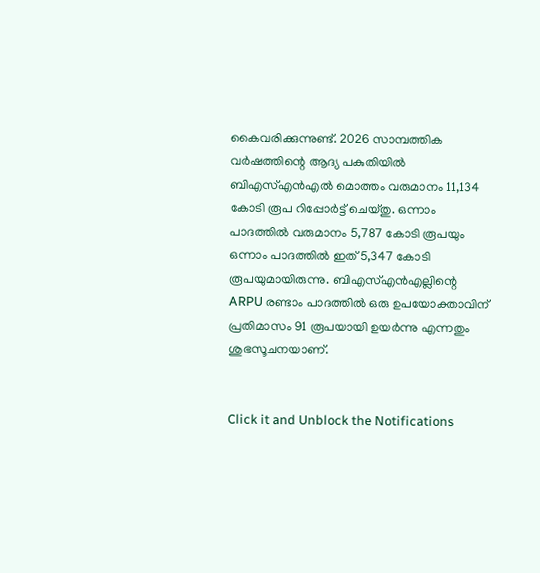കൈവരിക്കുന്നുണ്ട്. 2026 സാമ്പത്തിക വർഷത്തിന്റെ ആദ്യ പകുതിയിൽ ബിഎസ്എൻഎൽ മൊത്തം വരുമാനം 11,134 കോടി രൂപ റിപ്പോർട്ട് ചെയ്തു. ഒന്നാം പാദത്തിൽ വരുമാനം 5,787 കോടി രൂപയും ഒന്നാം പാദത്തിൽ ഇത് 5,347 കോടി രൂപയുമായിരുന്നു. ബിഎസ്എൻഎല്ലിന്റെ ARPU രണ്ടാം പാദത്തിൽ ഒരു ഉപയോക്താവിന് പ്രതിമാസം 91 രൂപയായി ഉയർന്നു എന്നതും ശുഭസൂചനയാണ്.


Click it and Unblock the Notifications